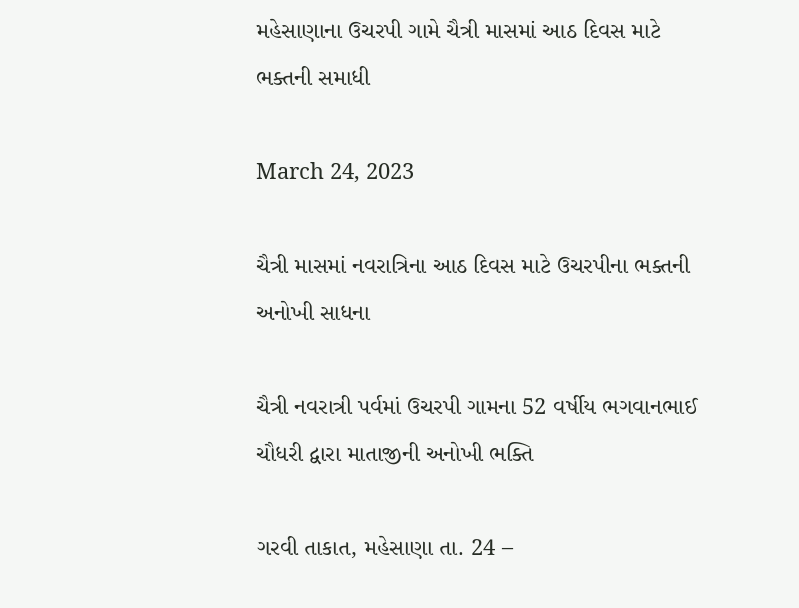મહેસાણાના ઉચરપી ગામે ચૈત્રી માસમાં આઠ દિવસ માટે ભક્તની સમાધી

March 24, 2023

ચૈત્રી માસમાં નવરાત્રિના આઠ દિવસ માટે ઉચરપીના ભક્તની અનોખી સાધના

ચૈત્રી નવરાત્રી પર્વમાં ઉચરપી ગામના 52 વર્ષીય ભગવાનભાઈ ચૌધરી દ્વારા માતાજીની અનોખી ભક્તિ

ગરવી તાકાત, મહેસાણા તા. 24 –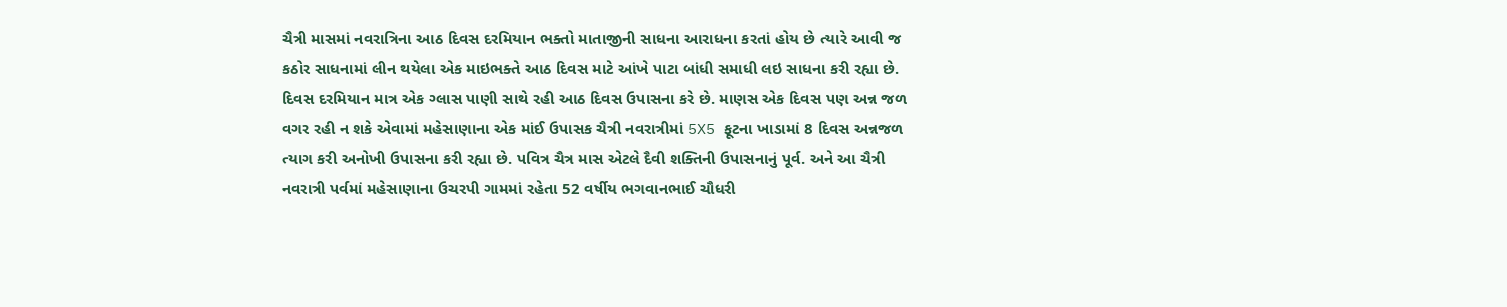ચૈત્રી માસમાં નવરાત્રિના આઠ દિવસ દરમિયાન ભક્તો માતાજીની સાધના આરાધના કરતાં હોય છે ત્યારે આવી જ કઠોર સાધનામાં લીન થયેલા એક માઇભક્તે આઠ દિવસ માટે આંખે પાટા બાંધી સમાધી લઇ સાધના કરી રહ્યા છે. દિવસ દરમિયાન માત્ર એક ગ્લાસ પાણી સાથે રહી આઠ દિવસ ઉપાસના કરે છે. માણસ એક દિવસ પણ અન્ન જળ વગર રહી ન શકે એવામાં મહેસાણાના એક માંઈ ઉપાસક ચૈત્રી નવરાત્રીમાં 5X5 ફૂટના ખાડામાં 8 દિવસ અન્નજળ ત્યાગ કરી અનોખી ઉપાસના કરી રહ્યા છે. પવિત્ર ચૈત્ર માસ એટલે દૈવી શક્તિની ઉપાસનાનું પૂર્વ. અને આ ચૈત્રી નવરાત્રી પર્વમાં મહેસાણાના ઉચરપી ગામમાં રહેતા 52 વર્ષીય ભગવાનભાઈ ચૌધરી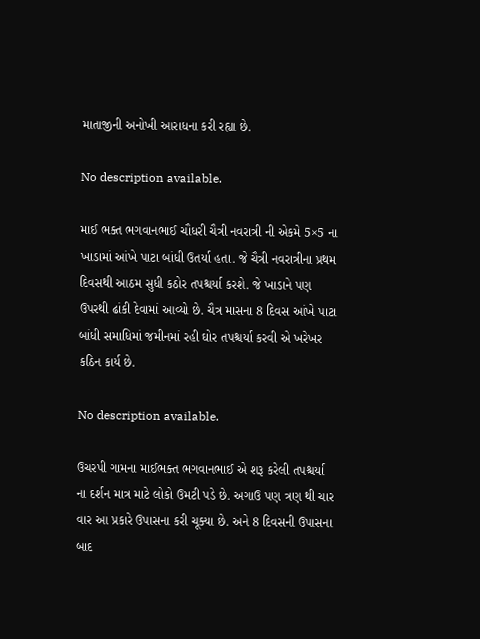માતાજીની અનોખી આરાધના કરી રહ્યા છે.

No description available.

માઈ ભક્ત ભગવાનભાઈ ચૌધરી ચૈત્રી નવરાત્રી ની એકમે 5×5 ના ખાડામાં આંખે પાટા બાંધી ઉતર્યા હતા. જે ચૈત્રી નવરાત્રીના પ્રથમ દિવસથી આઠમ સુધી કઠોર તપશ્ચર્યા કરશે. જે ખાડાને પણ ઉપરથી ઢાંકી દેવામાં આવ્યો છે. ચૈત્ર માસના 8 દિવસ આંખે પાટા બાંધી સમાધિમાં જમીનમાં રહી ઘોર તપશ્ચર્યા કરવી એ ખરેખર કઠિન કાર્ય છે.

No description available.

ઉચરપી ગામના માઈભક્ત ભગવાનભાઈ એ શરૂ કરેલી તપશ્ચર્યા ના દર્શન માત્ર માટે લોકો ઉમટી પડે છે. અગાઉ પણ ત્રણ થી ચાર વાર આ પ્રકારે ઉપાસના કરી ચૂક્યા છે. અને 8 દિવસની ઉપાસના બાદ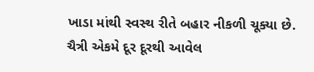ખાડા માંથી સ્વસ્થ રીતે બહાર નીકળી ચૂક્યા છે. ચૈત્રી એકમે દૂર દૂરથી આવેલ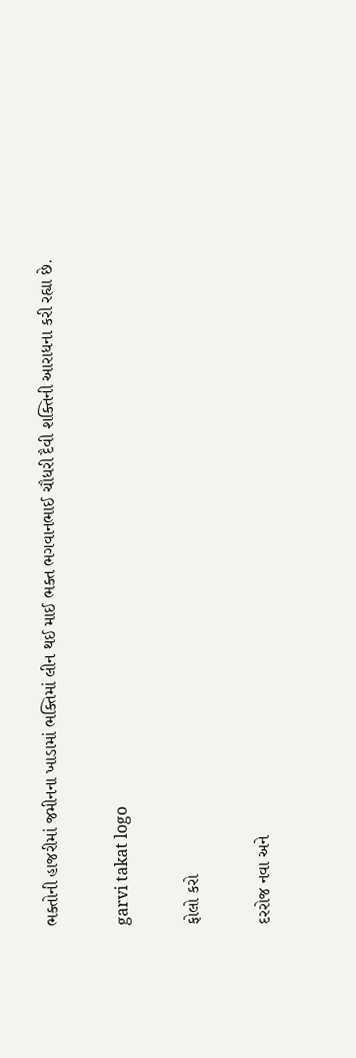ભક્તોની હાજરીમાં જમીનના ખાડામાં ભક્તિમાં લીન થઈ માઈ ભક્ત ભગવાનભાઈ ચૌધરી દૈવી શક્તિની આરાધના કરી રહ્યા છે.

garvi takat logo

ફોલો કરો

દરરોજ નવા અને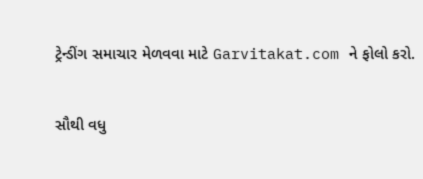ટ્રેન્ડીંગ સમાચાર મેળવવા માટે Garvitakat.com ને ફોલો કરો.

સૌથી વધુ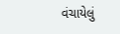વંચાયેલું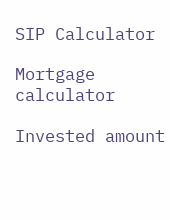SIP Calculator

Mortgage calculator

Invested amount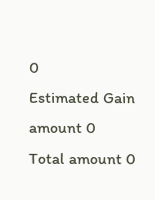0
Estimated Gain amount 0
Total amount 0